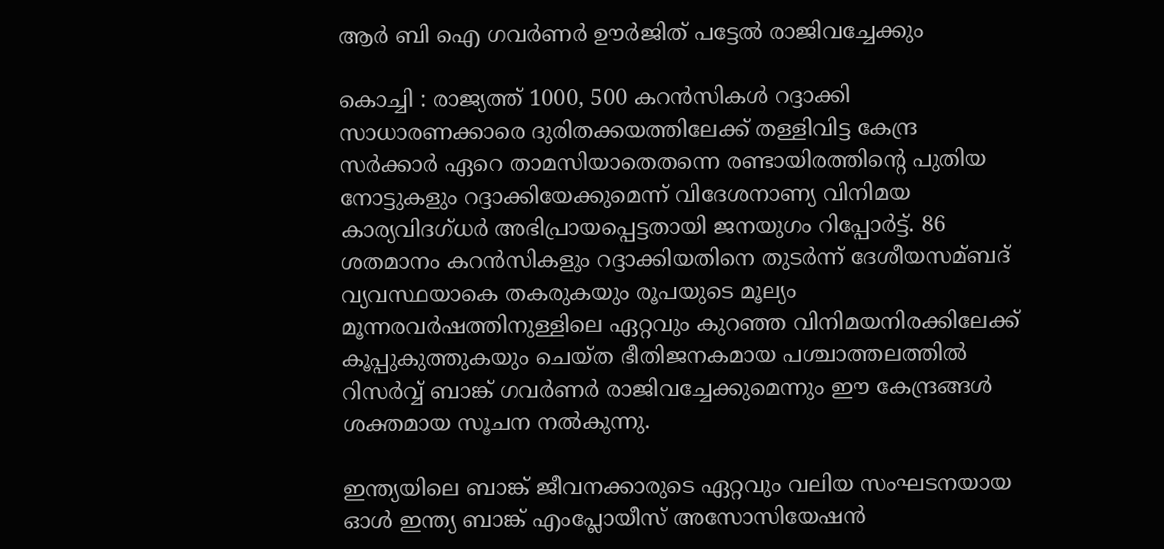ആര്‍ ബി ഐ ഗവര്‍ണര്‍ ഊര്‍ജിത് പട്ടേല്‍ രാജിവച്ചേക്കും

കൊച്ചി : രാജ്യത്ത് 1000, 500 കറന്‍സികള്‍ റദ്ദാക്കി സാധാരണക്കാരെ ദുരിതക്കയത്തിലേക്ക് തള്ളിവിട്ട കേന്ദ്ര സര്‍ക്കാര്‍ ഏറെ താമസിയാതെതന്നെ രണ്ടായിരത്തിന്റെ പുതിയ നോട്ടുകളും റദ്ദാക്കിയേക്കുമെന്ന് വിദേശനാണ്യ വിനിമയ കാര്യവിദഗ്ധര്‍ അഭിപ്രായപ്പെട്ടതായി ജനയുഗം റിപ്പോര്‍ട്ട്. 86 ശതമാനം കറന്‍സികളും റദ്ദാക്കിയതിനെ തുടര്‍ന്ന് ദേശീയസമ്ബദ് വ്യവസ്ഥയാകെ തകരുകയും രൂപയുടെ മൂല്യം മൂന്നരവര്‍ഷത്തിനുള്ളിലെ ഏറ്റവും കുറഞ്ഞ വിനിമയനിരക്കിലേക്ക് കൂപ്പുകുത്തുകയും ചെയ്ത ഭീതിജനകമായ പശ്ചാത്തലത്തില്‍ റിസര്‍വ്വ് ബാങ്ക് ഗവര്‍ണര്‍ രാജിവച്ചേക്കുമെന്നും ഈ കേന്ദ്രങ്ങള്‍ ശക്തമായ സൂചന നല്‍കുന്നു.

ഇന്ത്യയിലെ ബാങ്ക് ജീവനക്കാരുടെ ഏറ്റവും വലിയ സംഘടനയായ ഓള്‍ ഇന്ത്യ ബാങ്ക് എംപ്ലോയീസ് അസോസിയേഷന്‍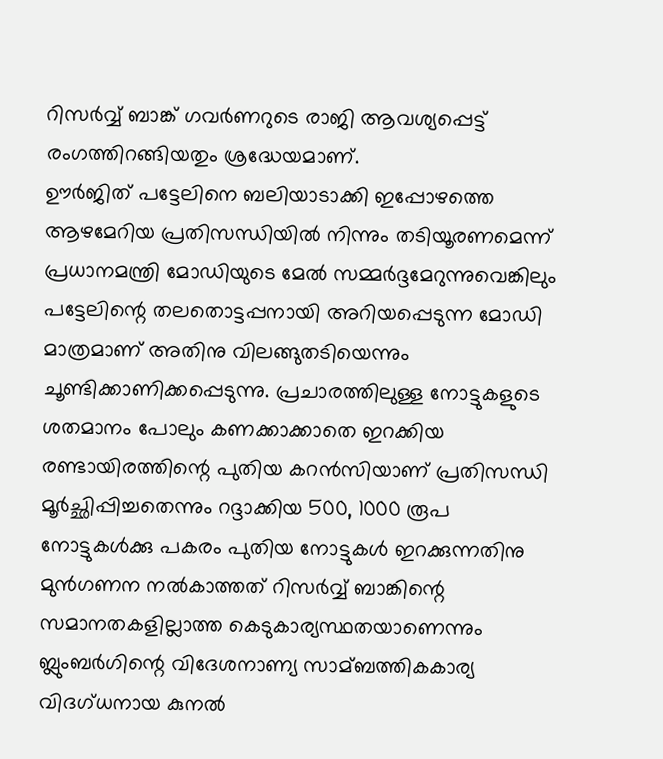റിസര്‍വ്വ് ബാങ്ക് ഗവര്‍ണറുടെ രാജി ആവശ്യപ്പെട്ട് രംഗത്തിറങ്ങിയതും ശ്രദ്ധേയമാണ്.
ഊര്‍ജിത് പട്ടേലിനെ ബലിയാടാക്കി ഇപ്പോഴത്തെ ആഴമേറിയ പ്രതിസന്ധിയില്‍ നിന്നും തടിയൂരണമെന്ന് പ്രധാനമന്ത്രി മോഡിയുടെ മേല്‍ സമ്മര്‍ദ്ദമേറുന്നുവെങ്കിലും പട്ടേലിന്റെ തലതൊട്ടപ്പനായി അറിയപ്പെടുന്ന മോഡി മാത്രമാണ് അതിനു വിലങ്ങുതടിയെന്നും ചൂണ്ടിക്കാണിക്കപ്പെടുന്നു. പ്രചാരത്തിലുള്ള നോട്ടുകളുടെ ശതമാനം പോലും കണക്കാക്കാതെ ഇറക്കിയ രണ്ടായിരത്തിന്റെ പുതിയ കറന്‍സിയാണ് പ്രതിസന്ധി മൂര്‍ച്ഛിപ്പിച്ചതെന്നും റദ്ദാക്കിയ 500, 1000 രൂപ നോട്ടുകള്‍ക്കു പകരം പുതിയ നോട്ടുകള്‍ ഇറക്കുന്നതിനു മുന്‍ഗണന നല്‍കാത്തത് റിസര്‍വ്വ് ബാങ്കിന്റെ സമാനതകളില്ലാത്ത കെടുകാര്യസ്ഥതയാണെന്നും ബ്ലുംബര്‍ഗിന്റെ വിദേശനാണ്യ സാമ്ബത്തികകാര്യ വിദഗ്ധനായ കുനല്‍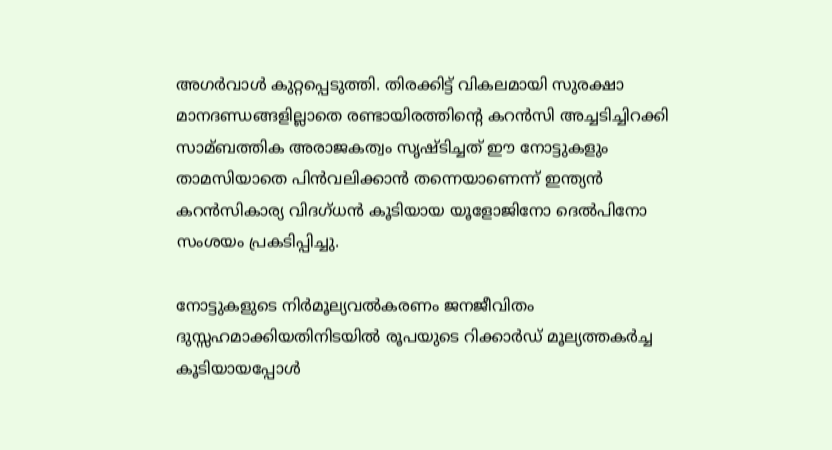അഗര്‍വാള്‍ കുറ്റപ്പെടുത്തി. തിരക്കിട്ട് വികലമായി സുരക്ഷാ മാനദണ്ഡങ്ങളില്ലാതെ രണ്ടായിരത്തിന്റെ കറന്‍സി അച്ചടിച്ചിറക്കി സാമ്ബത്തിക അരാജകത്വം സൃഷ്ടിച്ചത് ഈ നോട്ടുകളും താമസിയാതെ പിന്‍വലിക്കാന്‍ തന്നെയാണെന്ന് ഇന്ത്യന്‍ കറന്‍സികാര്യ വിദഗ്ധന്‍ കൂടിയായ യൂളോജിനോ ദെല്‍പിനോ സംശയം പ്രകടിപ്പിച്ചു.

നോട്ടുകളുടെ നിര്‍മൂല്യവല്‍കരണം ജനജീവിതം ദുസ്സഹമാക്കിയതിനിടയില്‍ രൂപയുടെ റിക്കാര്‍ഡ് മൂല്യത്തകര്‍ച്ച കൂടിയായപ്പോള്‍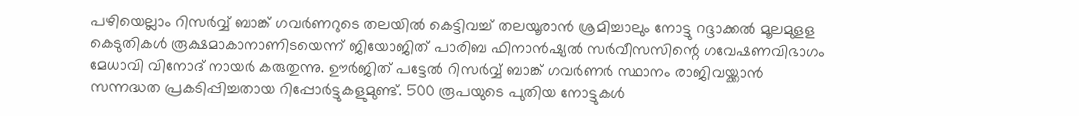പഴിയെല്ലാം റിസര്‍വ്വ് ബാങ്ക് ഗവര്‍ണറുടെ തലയില്‍ കെട്ടിവച്ച് തലയൂരാന്‍ ശ്രമിച്ചാലും നോട്ടു റദ്ദാക്കല്‍ മൂലമുളള കെടുതികള്‍ രൂക്ഷമാകാനാണിടയെന്ന് ജിയോജിത് പാരിബ ഫിനാന്‍ഷ്യല്‍ സര്‍വീസസിന്റെ ഗവേഷണവിഭാഗം മേധാവി വിനോദ് നായര്‍ കരുതുന്നു. ഊര്‍ജിത് പട്ടേല്‍ റിസര്‍വ്വ് ബാങ്ക് ഗവര്‍ണര്‍ സ്ഥാനം രാജിവയ്ക്കാന്‍ സന്നദ്ധത പ്രകടിപ്പിച്ചതായ റിപ്പോര്‍ട്ടുകളുമുണ്ട്. 500 രൂപയുടെ പുതിയ നോട്ടുകള്‍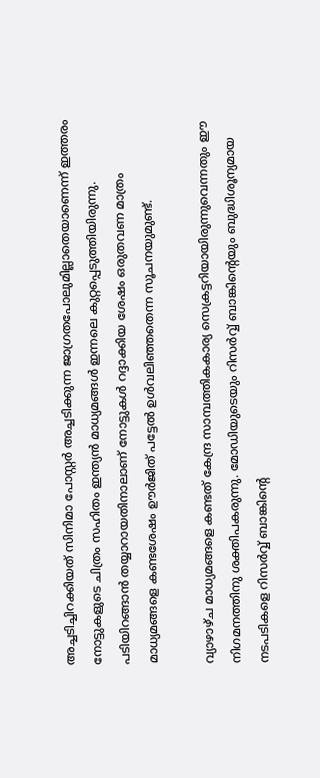അച്ചടിച്ചിറക്കിയത് സിനിമാ പോസ്റ്റര്‍ അച്ചടിക്കുന്ന ജാഗ്രതപോലുമില്ലാതെയാണെന്ന് ഇത്തരം നോട്ടുകളുടെ ചിത്രം സഹിതം ഇന്ത്യന്‍ മാധ്യമങ്ങള്‍ ഇന്നലെ കുറ്റപ്പെടുത്തിയിരുന്നു.
പടിയിറങ്ങാന്‍ തയ്യാറായതിനാലാണ് നോട്ടുകള്‍ റദ്ദാക്കിയ ശേഷം ഒരുതവണ മാത്രം മാധ്യമങ്ങളെ കണ്ടശേഷം ഊര്‍ജിത് പട്ടേല്‍ ഉള്‍വലിഞ്ഞതെന്ന സൂചനയുമുണ്ട്.

വ്യാഴാഴ്ച മാധ്യമങ്ങളെ കണ്ടത് കേന്ദ്ര സാമ്പത്തികകാര്യ സെക്രട്ടറിയായിരുന്നുവെന്നതും ഈ നിഗമനത്തിനു ശക്തിപകരുന്നു. മോഡിയുടെയും റിസര്‍വ്വ് ബാങ്കിന്റെയും ബുദ്ധിശൂന്യമായ നടപടികളെ റിസര്‍വ്വ് ബാങ്കിന്റെ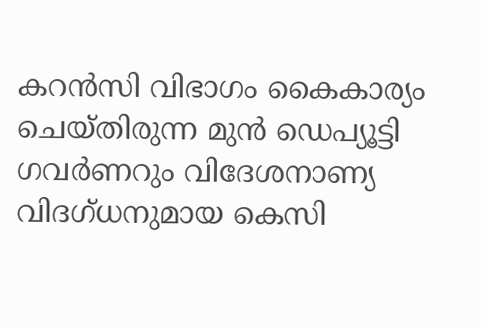കറന്‍സി വിഭാഗം കൈകാര്യം ചെയ്തിരുന്ന മുന്‍ ഡെപ്യൂട്ടി ഗവര്‍ണറും വിദേശനാണ്യ വിദഗ്ധനുമായ കെസി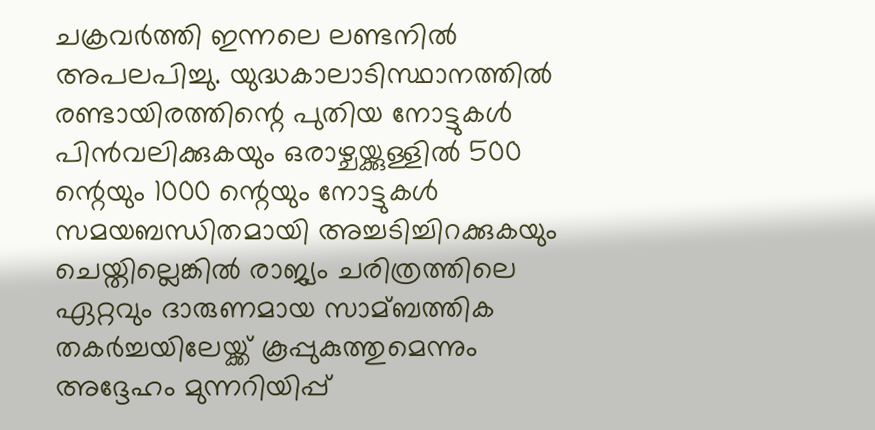ചക്രവര്‍ത്തി ഇന്നലെ ലണ്ടനില്‍ അപലപിച്ചു. യുദ്ധകാലാടിസ്ഥാനത്തില്‍ രണ്ടായിരത്തിന്റെ പുതിയ നോട്ടുകള്‍ പിന്‍വലിക്കുകയും ഒരാഴ്ചയ്ക്കുള്ളില്‍ 500 ന്റെയും 1000 ന്റെയും നോട്ടുകള്‍ സമയബന്ധിതമായി അച്ചടിച്ചിറക്കുകയും ചെയ്തില്ലെങ്കില്‍ രാജ്യം ചരിത്രത്തിലെ ഏറ്റവും ദാരുണമായ സാമ്ബത്തിക തകര്‍ച്ചയിലേയ്ക്ക് കൂപ്പുകുത്തുമെന്നും അദ്ദേഹം മുന്നറിയിപ്പ്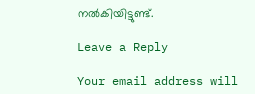നല്‍കിയിട്ടുണ്ട്.

Leave a Reply

Your email address will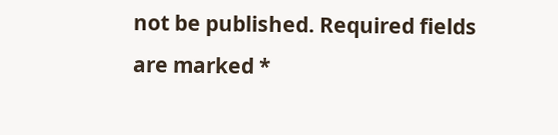not be published. Required fields are marked *